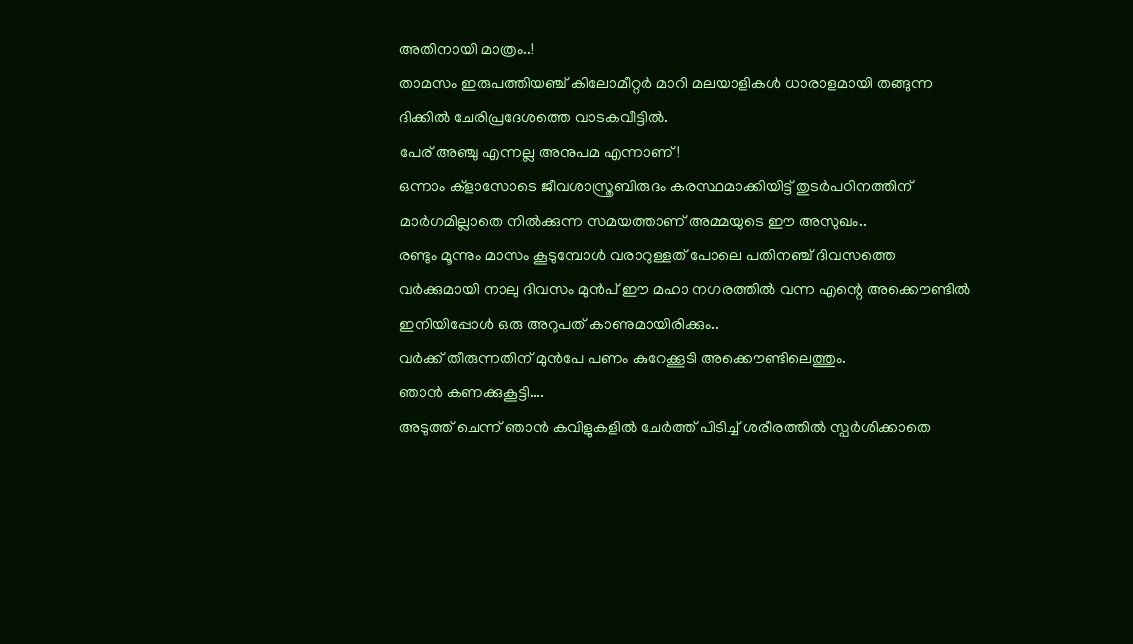അതിനായി മാത്രം..!
താമസം ഇരുപത്തിയഞ്ച് കിലോമീറ്റർ മാറി മലയാളികൾ ധാരാളമായി തങ്ങുന്ന ദിക്കിൽ ചേരിപ്രദേശത്തെ വാടകവീട്ടിൽ.
പേര് അഞ്ചു എന്നല്ല അനുപമ എന്നാണ്!
ഒന്നാം ക്ളാസോടെ ജീവശാസ്ത്രബിരുദം കരസ്ഥമാക്കിയിട്ട് തുടർപഠിനത്തിന് മാർഗമില്ലാതെ നിൽക്കുന്ന സമയത്താണ് അമ്മയുടെ ഈ അസുഖം..
രണ്ടും മൂന്നും മാസം കൂടുമ്പോൾ വരാറുള്ളത് പോലെ പതിനഞ്ച് ദിവസത്തെ വർക്കുമായി നാലു ദിവസം മുൻപ് ഈ മഹാ നഗരത്തിൽ വന്ന എന്റെ അക്കൌണ്ടിൽ ഇനിയിപ്പോൾ ഒരു അറുപത് കാണുമായിരിക്കും..
വർക്ക് തീരുന്നതിന് മുൻപേ പണം കുറേക്കൂടി അക്കൌണ്ടിലെത്തും.
ഞാൻ കണക്കുകൂട്ടി….
അടുത്ത് ചെന്ന് ഞാൻ കവിളുകളിൽ ചേർത്ത് പിടിച്ച് ശരീരത്തിൽ സ്പർശിക്കാതെ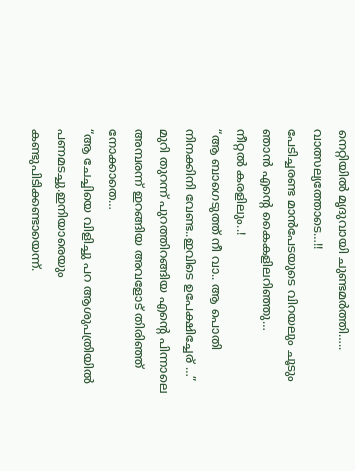നെറ്റിയിൽ മൃദുവായി ചുണ്ടമർത്തി….. വാത്സല്യത്തോടെ…!!
പേടിച്ചരണ്ട മാൻപേടയുടെ വിറയലും ചൂടും ഞാൻ എന്റെ കൈകളിലറിഞ്ഞു…
നീറ്റൽ കരളിലും..!
“ആ ബാഗെടുത്ത് നീ വാ.. ആ പൊതി നിനക്കിനി വേണ്ട..ഇവിടെ ഉപേക്ഷിച്ചേര് …”
മുറി തുറന്ന് പുറത്തിറങ്ങിയ എന്റെ പിന്നാലെ അമ്പരന്ന് ഇറങ്ങിയ അവളോട് തിരിഞ്ഞ് നോക്കാതെ…
“ആ ചേച്ചിയെ വിളിച്ചു പറ ആശുപത്രിയിൽ പണമടച്ചു.ഇനിയാരെയും കണ്ടുപിടിക്കണ്ടായെന്ന്.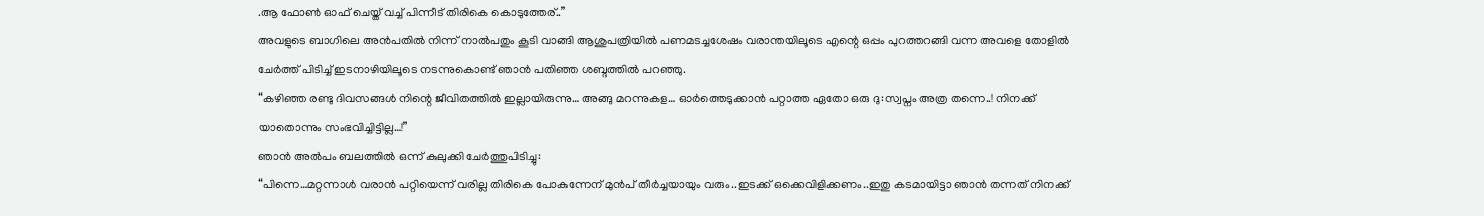.ആ ഫോൺ ഓഫ് ചെയ്ത് വച്ച് പിന്നീട് തിരികെ കൊടുത്തേര്..”
അവളുടെ ബാഗിലെ അൻപതിൽ നിന്ന് നാൽപതും കൂടി വാങ്ങി ആശുപത്രിയിൽ പണമടച്ചശേഷം വരാന്തയിലൂടെ എന്റെ ഒപ്പം പുറത്തറങ്ങി വന്ന അവളെ തോളിൽ ചേർത്ത് പിടിച്ച് ഇടനാഴിയിലൂടെ നടന്നുകൊണ്ട് ഞാൻ പതിഞ്ഞ ശബ്ദത്തിൽ പറഞ്ഞു.
“കഴിഞ്ഞ രണ്ടു ദിവസങ്ങൾ നിന്റെ ജീവിതത്തിൽ ഇല്ലായിരുന്നു… അങ്ങു മറന്നുകള… ഓർത്തെടുക്കാൻ പറ്റാത്ത ഏതോ ഒരു ദു:സ്വപ്നം അത്ര തന്നെ..! നിനക്ക് യാതൊന്നും സംഭവിച്ചിട്ടില്ല…!”
ഞാൻ അൽപം ബലത്തിൽ ഒന്ന് കുലുക്കി ചേർത്തുപിടിച്ചു:
“പിന്നെ…മറ്റന്നാൾ വരാൻ പറ്റിയെന്ന് വരില്ല തിരികെ പോകുന്നേന് മുൻപ് തീർച്ചയായും വരും..ഇടക്ക് ഒക്കെവിളിക്കണം..ഇതു കടമായിട്ടാ ഞാൻ തന്നത് നിനക്ക്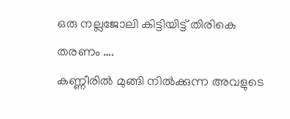ഒരു നല്ലജോലി കിട്ടിയിട്ട് തിരികെ തരണം ….
കണ്ണീരിൽ മുങ്ങി നിൽക്കുന്ന അവളുടെ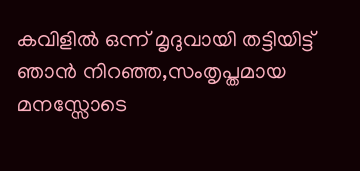കവിളിൽ ഒന്ന് മൃദുവായി തട്ടിയിട്ട് ഞാൻ നിറഞ്ഞ,സംതൃപ്തമായ മനസ്സോടെ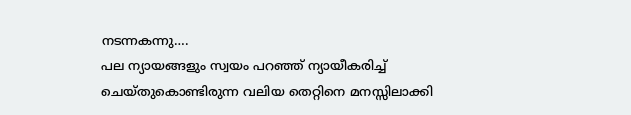നടന്നകന്നു….
പല ന്യായങ്ങളും സ്വയം പറഞ്ഞ് ന്യായീകരിച്ച് ചെയ്തുകൊണ്ടിരുന്ന വലിയ തെറ്റിനെ മനസ്സിലാക്കി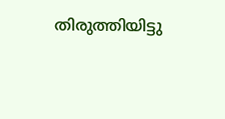തിരുത്തിയിട്ടു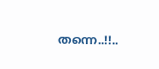തന്നെ..!!..